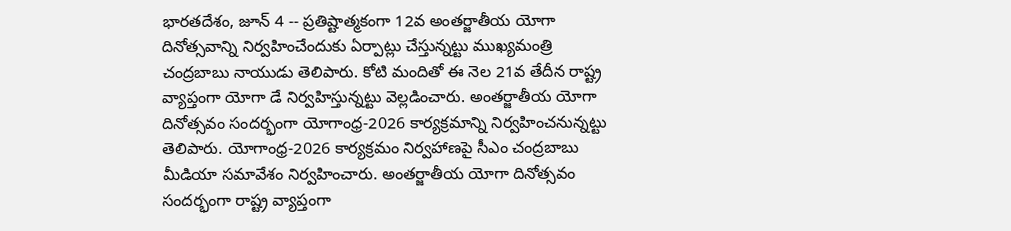భారతదేశం, జూన్ 4 -- ప్రతిష్టాత్మకంగా 12వ అంతర్జాతీయ యోగా దినోత్సవాన్ని నిర్వహించేందుకు ఏర్పాట్లు చేస్తున్నట్టు ముఖ్యమంత్రి చంద్రబాబు నాయుడు తెలిపారు. కోటి మందితో ఈ నెల 21వ తేదీన రాష్ట్ర వ్యాప్తంగా యోగా డే నిర్వహిస్తున్నట్టు వెల్లడించారు. అంతర్జాతీయ యోగా దినోత్సవం సందర్భంగా యోగాంధ్ర-2026 కార్యక్రమాన్ని నిర్వహించనున్నట్టు తెలిపారు. యోగాంధ్ర-2026 కార్యక్రమం నిర్వహాణపై సీఎం చంద్రబాబు మీడియా సమావేశం నిర్వహించారు. అంతర్జాతీయ యోగా దినోత్సవం సందర్భంగా రాష్ట్ర వ్యాప్తంగా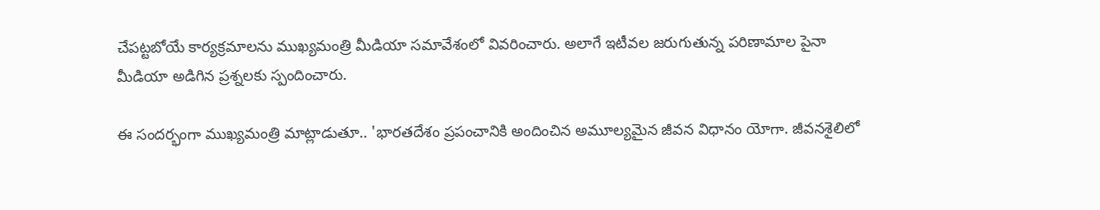చేపట్టబోయే కార్యక్రమాలను ముఖ్యమంత్రి మీడియా సమావేశంలో వివరించారు. అలాగే ఇటీవల జరుగుతున్న పరిణామాల పైనా మీడియా అడిగిన ప్రశ్నలకు స్పందించారు.

ఈ సందర్భంగా ముఖ్యమంత్రి మాట్లాడుతూ.. 'భారతదేశం ప్రపంచానికి అందించిన అమూల్యమైన జీవన విధానం యోగా. జీవనశైలిలో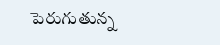పెరుగుతున్న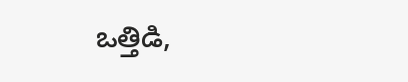ఒత్తిడి,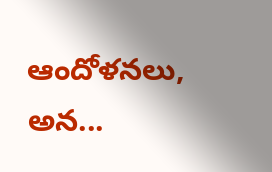ఆందోళనలు, అన...